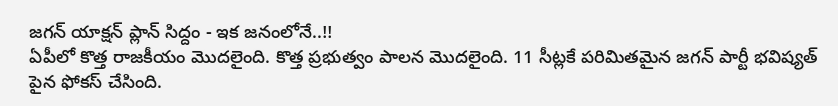జగన్ యాక్షన్ ప్లాన్ సిద్దం - ఇక జనంలోనే..!!
ఏపీలో కొత్త రాజకీయం మొదలైంది. కొత్త ప్రభుత్వం పాలన మొదలైంది. 11 సీట్లకే పరిమితమైన జగన్ పార్టీ భవిష్యత్ పైన ఫోకస్ చేసింది.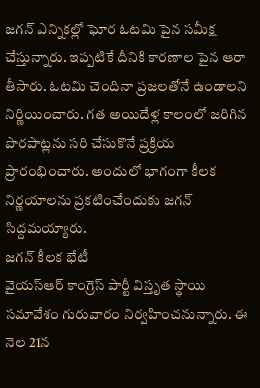జగన్ ఎన్నికల్లో ఘోర ఓటమి పైన సమీక్ష చేస్తున్నారు. ఇప్పటికే దీనికి కారణాల పైన ఆరా తీసారు. ఓటమి చెందినా ప్రజలతోనే ఉండాలని నిర్ణియించారు. గత అయిదేళ్ల కాలంలో జరిగిన పొరపాట్లను సరి చేసుకొనే ప్రక్రియ ప్రారంభించారు. అందులో భాగంగా కీలక నిర్ణయాలను ప్రకటించేందుకు జగన్ సిద్దమయ్యారు.
జగన్ కీలక భేటీ
వైయస్ఆర్ కాంగ్రెస్ పార్టీ విస్తృత స్థాయి సమావేశం గురువారం నిర్వహించనున్నారు. ఈ నెల 21న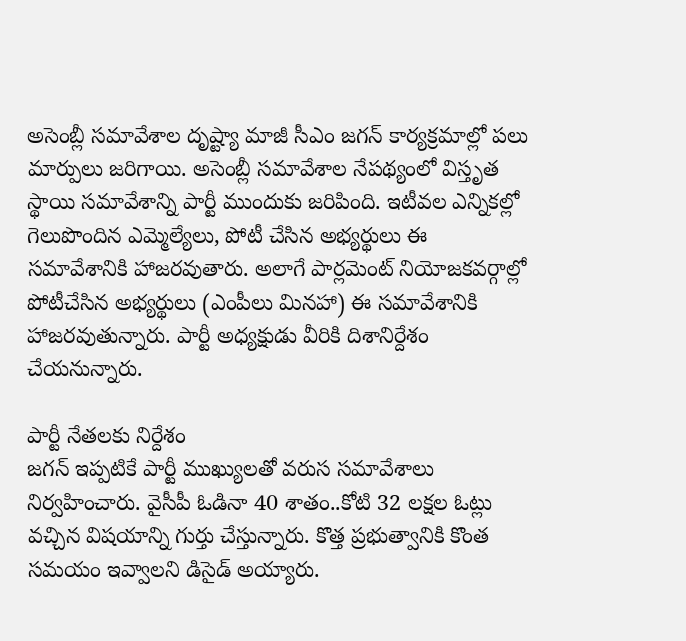అసెంబ్లీ సమావేశాల దృష్ట్యా మాజీ సీఎం జగన్ కార్యక్రమాల్లో పలు మార్పులు జరిగాయి. అసెంబ్లీ సమావేశాల నేపథ్యంలో విస్తృత స్థాయి సమావేశాన్ని పార్టీ ముందుకు జరిపింది. ఇటీవల ఎన్నికల్లో గెలుపొందిన ఎమ్మెల్యేలు, పోటీ చేసిన అభ్యర్థులు ఈ సమావేశానికి హాజరవుతారు. అలాగే పార్లమెంట్ నియోజకవర్గాల్లో పోటీచేసిన అభ్యర్థులు (ఎంపీలు మినహా) ఈ సమావేశానికి హాజరవుతున్నారు. పార్టీ అధ్యక్షుడు వీరికి దిశానిర్దేశం చేయనున్నారు.

పార్టీ నేతలకు నిర్దేశం
జగన్ ఇప్పటికే పార్టీ ముఖ్యులతో వరుస సమావేశాలు నిర్వహించారు. వైసీపీ ఓడినా 40 శాతం..కోటి 32 లక్షల ఓట్లు వచ్చిన విషయాన్ని గుర్తు చేస్తున్నారు. కొత్త ప్రభుత్వానికి కొంత సమయం ఇవ్వాలని డిసైడ్ అయ్యారు.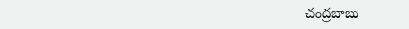చంద్రబాబు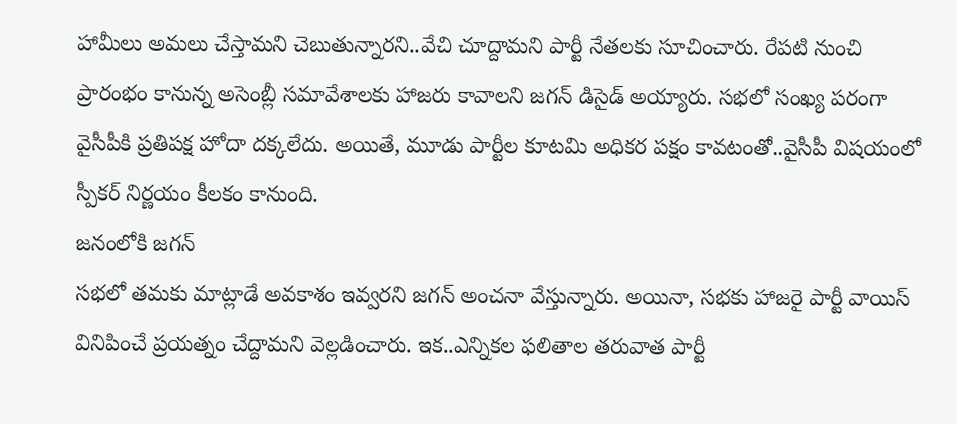హామీలు అమలు చేస్తామని చెబుతున్నారని..వేచి చూద్దామని పార్టీ నేతలకు సూచించారు. రేపటి నుంచి ప్రారంభం కానున్న అసెంబ్లీ సమావేశాలకు హాజరు కావాలని జగన్ డిసైడ్ అయ్యారు. సభలో సంఖ్య పరంగా వైసీపీకి ప్రతిపక్ష హోదా దక్కలేదు. అయితే, మూడు పార్టీల కూటమి అధికర పక్షం కావటంతో..వైసీపీ విషయంలో స్పీకర్ నిర్ణయం కీలకం కానుంది.
జనంలోకి జగన్
సభలో తమకు మాట్లాడే అవకాశం ఇవ్వరని జగన్ అంచనా వేస్తున్నారు. అయినా, సభకు హాజరై పార్టీ వాయిస్ వినిపించే ప్రయత్నం చేద్దామని వెల్లడించారు. ఇక..ఎన్నికల ఫలితాల తరువాత పార్టీ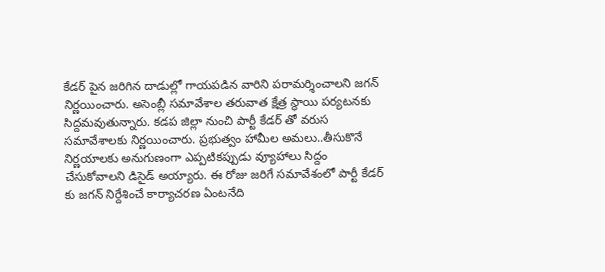కేడర్ పైన జరిగిన దాడుల్లో గాయపడిన వారిని పరామర్శించాలని జగన్ నిర్ణయించారు. అసెంబ్లీ సమావేశాల తరువాత క్షేత్ర స్థాయి పర్యటనకు సిద్దమవుతున్నారు. కడప జిల్లా నుంచి పార్టీ కేడర్ తో వరుస సమావేశాలకు నిర్ణయించారు. ప్రభుత్వం హామీల అమలు..తీసుకొనే నిర్ణయాలకు అనుగుణంగా ఎప్పటికప్పుడు వ్యూహాలు సిద్దం చేసుకోవాలని డిసైడ్ అయ్యారు. ఈ రోజు జరిగే సమావేశంలో పార్టీ కేడర్ కు జగన్ నిర్దేశించే కార్యాచరణ ఏంటనేది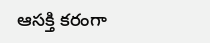ఆసక్తి కరంగా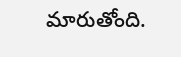మారుతోంది.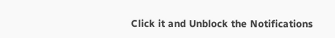Click it and Unblock the Notifications